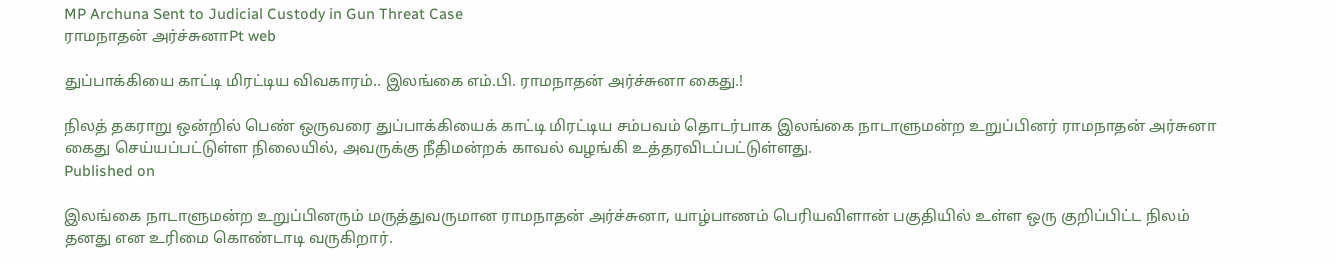MP Archuna Sent to Judicial Custody in Gun Threat Case
ராமநாதன் அர்ச்சுனாPt web

துப்பாக்கியை காட்டி மிரட்டிய விவகாரம்.. இலங்கை எம்.பி. ராமநாதன் அர்ச்சுனா கைது.!

நிலத் தகராறு ஒன்றில் பெண் ஒருவரை துப்பாக்கியைக் காட்டி மிரட்டிய சம்பவம் தொடர்பாக இலங்கை நாடாளுமன்ற உறுப்பினர் ராமநாதன் அர்சுனா கைது செய்யப்பட்டுள்ள நிலையில், அவருக்கு நீதிமன்றக் காவல் வழங்கி உத்தரவிடப்பட்டுள்ளது.
Published on

இலங்கை நாடாளுமன்ற உறுப்பினரும் மருத்துவருமான ராமநாதன் அர்ச்சுனா, யாழ்பாணம் பெரியவிளான் பகுதியில் உள்ள ஒரு குறிப்பிட்ட நிலம் தனது என உரிமை கொண்டாடி வருகிறார்.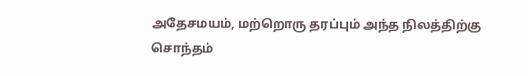அதேசமயம், மற்றொரு தரப்பும் அந்த நிலத்திற்கு சொந்தம்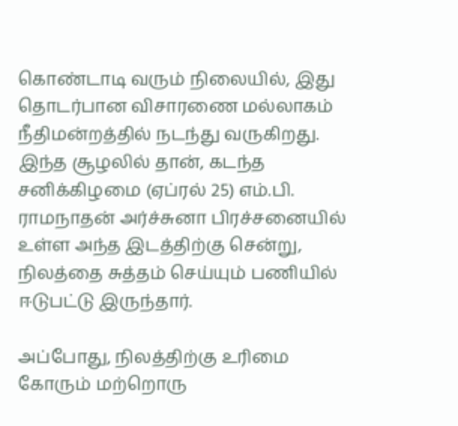கொண்டாடி வரும் நிலையில், இது தொடர்பான விசாரணை மல்லாகம் நீதிமன்றத்தில் நடந்து வருகிறது. இந்த சூழலில் தான், கடந்த சனிக்கிழமை (ஏப்ரல் 25) எம்.பி. ராமநாதன் அர்ச்சுனா பிரச்சனையில் உள்ள அந்த இடத்திற்கு சென்று, நிலத்தை சுத்தம் செய்யும் பணியில் ஈடுபட்டு இருந்தார்.

அப்போது, நிலத்திற்கு உரிமை கோரும் மற்றொரு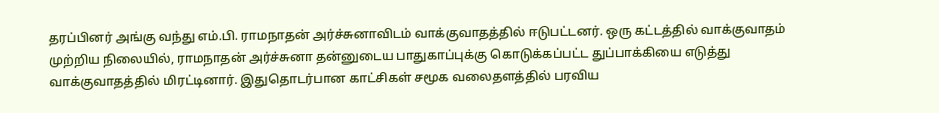தரப்பினர் அங்கு வந்து எம்.பி. ராமநாதன் அர்ச்சுனாவிடம் வாக்குவாதத்தில் ஈடுபட்டனர். ஒரு கட்டத்தில் வாக்குவாதம் முற்றிய நிலையில், ராமநாதன் அர்ச்சுனா தன்னுடைய பாதுகாப்புக்கு கொடுக்கப்பட்ட துப்பாக்கியை எடுத்து வாக்குவாதத்தில் மிரட்டினார். இதுதொடர்பான காட்சிகள் சமூக வலைதளத்தில் பரவிய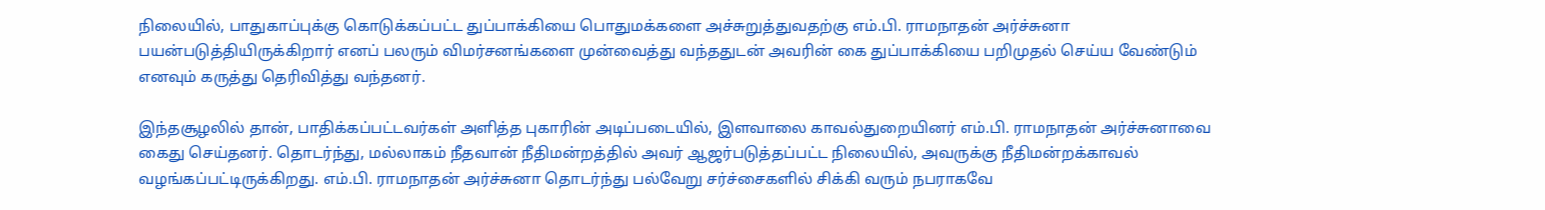நிலையில், பாதுகாப்புக்கு கொடுக்கப்பட்ட துப்பாக்கியை பொதுமக்களை அச்சுறுத்துவதற்கு எம்.பி. ராமநாதன் அர்ச்சுனா பயன்படுத்தியிருக்கிறார் எனப் பலரும் விமர்சனங்களை முன்வைத்து வந்ததுடன் அவரின் கை துப்பாக்கியை பறிமுதல் செய்ய வேண்டும் எனவும் கருத்து தெரிவித்து வந்தனர்.

இந்தசூழலில் தான், பாதிக்கப்பட்டவர்கள் அளித்த புகாரின் அடிப்படையில், இளவாலை காவல்துறையினர் எம்.பி. ராமநாதன் அர்ச்சுனாவை கைது செய்தனர். தொடர்ந்து, மல்லாகம் நீதவான் நீதிமன்றத்தில் அவர் ஆஜர்படுத்தப்பட்ட நிலையில், அவருக்கு நீதிமன்றக்காவல் வழங்கப்பட்டிருக்கிறது. எம்.பி. ராமநாதன் அர்ச்சுனா தொடர்ந்து பல்வேறு சர்ச்சைகளில் சிக்கி வரும் நபராகவே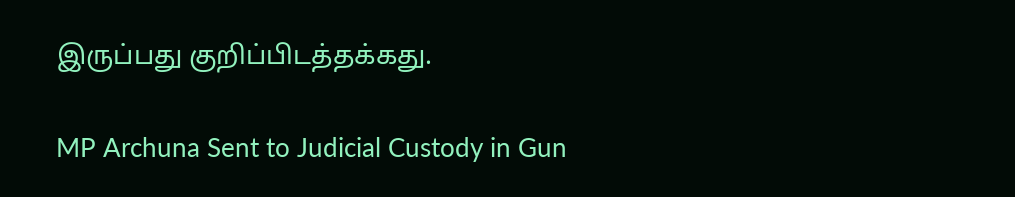இருப்பது குறிப்பிடத்தக்கது.

MP Archuna Sent to Judicial Custody in Gun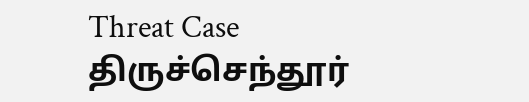Threat Case
திருச்செந்தூர்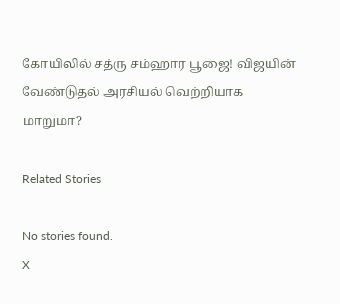கோயிலில் சத்ரு சம்ஹார பூஜை! விஜயின் வேண்டுதல் அரசியல் வெற்றியாக மாறுமா?

Related Stories

No stories found.
X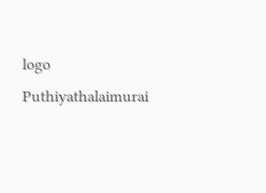logo
Puthiyathalaimurai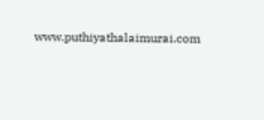www.puthiyathalaimurai.com